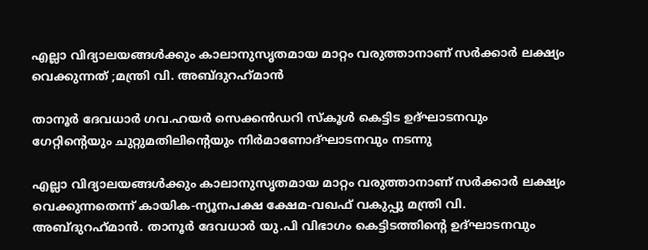എല്ലാ വിദ്യാലയങ്ങള്‍ക്കും കാലാനുസൃതമായ മാറ്റം വരുത്താനാണ് സര്‍ക്കാര്‍ ലക്ഷ്യം വെക്കുന്നത് ;മന്ത്രി വി. അബ്ദുറഹ്‌മാന്‍

താനൂര്‍ ദേവധാര്‍ ഗവ.ഹയര്‍ സെക്കന്‍ഡറി സ്‌കൂൾ കെട്ടിട ഉദ്ഘാടനവും ഗേറ്റിന്റെയും ചുറ്റുമതിലിന്റെയും നിര്‍മാണോദ്ഘാടനവും നടന്നു

എല്ലാ വിദ്യാലയങ്ങള്‍ക്കും കാലാനുസൃതമായ മാറ്റം വരുത്താനാണ് സര്‍ക്കാര്‍ ലക്ഷ്യം വെക്കുന്നതെന്ന് കായിക-ന്യൂനപക്ഷ ക്ഷേമ-വഖഫ് വകുപ്പു മന്ത്രി വി. അബ്ദുറഹ്‌മാന്‍. താനൂര്‍ ദേവധാര്‍ യു.പി വിഭാഗം കെട്ടിടത്തിന്റെ ഉദ്ഘാടനവും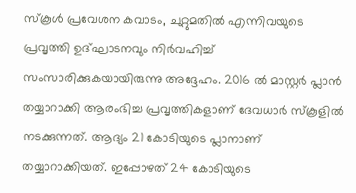സ്‌കൂള്‍ പ്രവേശന കവാടം, ചുറ്റുമതില്‍ എന്നിവയുടെ പ്രവൃത്തി ഉദ്ഘാടനവും നിര്‍വഹിച്ച് സംസാരിക്കുകയായിരുന്നു അദ്ദേഹം. 2016 ല്‍ മാസ്റ്റര്‍ പ്ലാന്‍ തയ്യാറാക്കി ആരംഭിച്ച പ്രവൃത്തികളാണ് ദേവധാര്‍ സ്‌കൂളില്‍ നടക്കുന്നത്. ആദ്യം 21 കോടിയുടെ പ്ലാനാണ് തയ്യാറാക്കിയത്. ഇപ്പോഴത് 24 കോടിയുടെ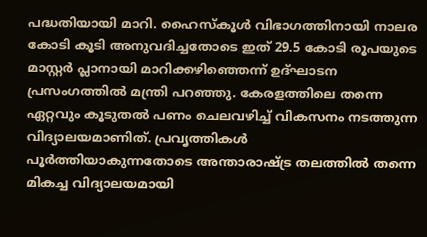പദ്ധതിയായി മാറി. ഹൈസ്‌കൂള്‍ വിഭാഗത്തിനായി നാലര കോടി കൂടി അനുവദിച്ചതോടെ ഇത് 29.5 കോടി രൂപയുടെ മാസ്റ്റര്‍ പ്ലാനായി മാറിക്കഴിഞ്ഞെന്ന് ഉദ്ഘാടന പ്രസംഗത്തില്‍ മന്ത്രി പറഞ്ഞു. കേരളത്തിലെ തന്നെ ഏറ്റവും കൂടുതല്‍ പണം ചെലവഴിച്ച് വികസനം നടത്തുന്ന വിദ്യാലയമാണിത്. പ്രവൃത്തികള്‍ പൂര്‍ത്തിയാകുന്നതോടെ അന്താരാഷ്ട്ര തലത്തില്‍ തന്നെ മികച്ച വിദ്യാലയമായി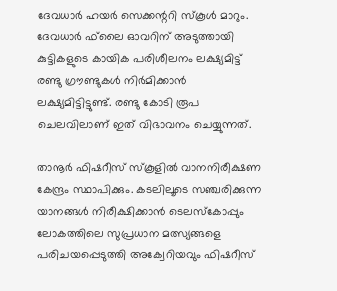ദേവധാര്‍ ഹയര്‍ സെക്കന്ററി സ്‌കൂള്‍ മാറും. ദേവധാര്‍ ഫ്‌ലൈ ഓവറിന് അടുത്തായി കുട്ടികളുടെ കായിക പരിശീലനം ലക്ഷ്യമിട്ട് രണ്ടു ഗ്രൗണ്ടുകള്‍ നിര്‍മിക്കാന്‍ ലക്ഷ്യമിട്ടിട്ടുണ്ട്. രണ്ടു കോടി രൂപ ചെലവിലാണ് ഇത് വിഭാവനം ചെയ്യുന്നത്.

താനൂര്‍ ഫിഷറീസ് സ്‌കൂളില്‍ വാനനിരീക്ഷണ കേന്ദ്രം സ്ഥാപിക്കും. കടലിലൂടെ സഞ്ചരിക്കുന്ന യാനങ്ങള്‍ നിരീക്ഷിക്കാന്‍ ടെലസ്‌കോപ്പും ലോകത്തിലെ സുപ്രധാന മത്സ്യങ്ങളെ പരിചയപ്പെടുത്തി അക്വേറിയവും ഫിഷറീസ്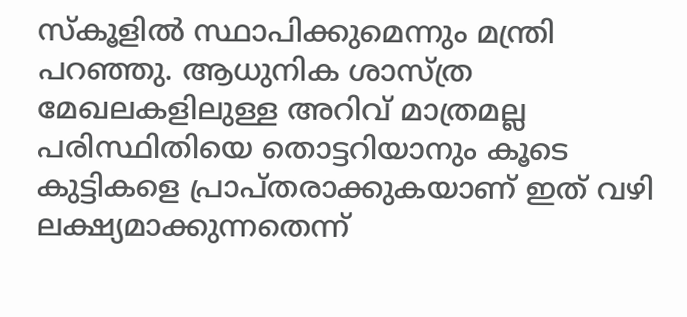സ്‌കൂളില്‍ സ്ഥാപിക്കുമെന്നും മന്ത്രി പറഞ്ഞു. ആധുനിക ശാസ്ത്ര മേഖലകളിലുള്ള അറിവ് മാത്രമല്ല പരിസ്ഥിതിയെ തൊട്ടറിയാനും കൂടെ കുട്ടികളെ പ്രാപ്തരാക്കുകയാണ് ഇത് വഴി ലക്ഷ്യമാക്കുന്നതെന്ന്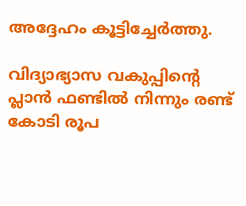അദ്ദേഹം കൂട്ടിച്ചേര്‍ത്തു.

വിദ്യാഭ്യാസ വകുപ്പിന്റെ പ്ലാന്‍ ഫണ്ടില്‍ നിന്നും രണ്ട് കോടി രൂപ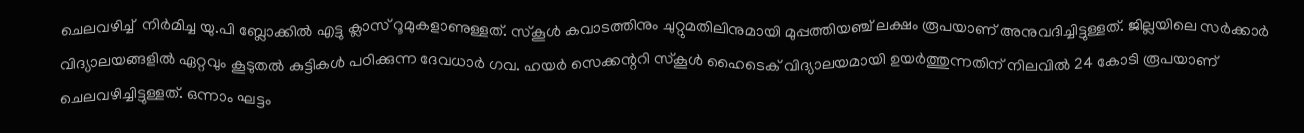ചെലവഴിച്ച്  നിര്‍മിച്ച യു.പി ബ്ലോക്കില്‍ എട്ടു ക്ലാസ് റൂമുകളാണുള്ളത്. സ്‌കൂള്‍ കവാടത്തിനും ചുറ്റുമതിലിനുമായി മുപ്പത്തിയഞ്ച് ലക്ഷം രൂപയാണ് അനുവദിച്ചിട്ടുള്ളത്. ജില്ലയിലെ സര്‍ക്കാര്‍ വിദ്യാലയങ്ങളില്‍ ഏറ്റവും കൂടുതല്‍ കുട്ടികള്‍ പഠിക്കുന്ന ദേവധാര്‍ ഗവ. ഹയര്‍ സെക്കന്ററി സ്‌കൂള്‍ ഹൈടെക് വിദ്യാലയമായി ഉയര്‍ത്തുന്നതിന് നിലവില്‍ 24 കോടി രൂപയാണ് ചെലവഴിച്ചിട്ടുള്ളത്. ഒന്നാം ഘട്ടം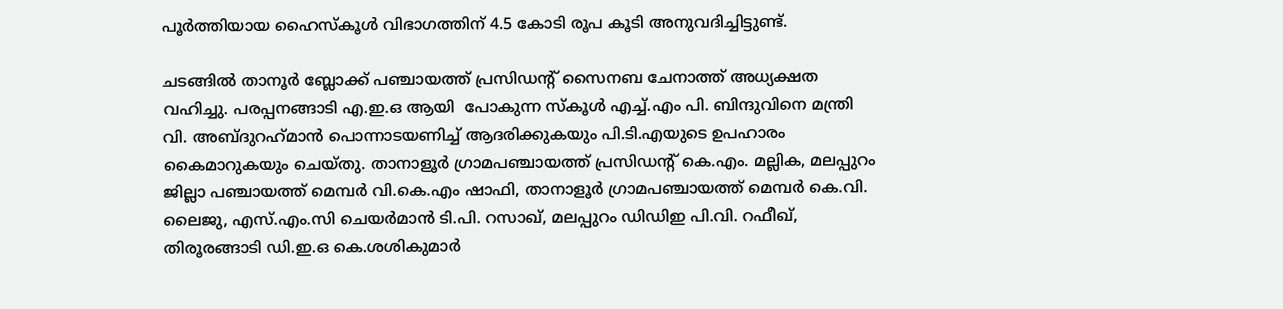പൂര്‍ത്തിയായ ഹൈസ്‌കൂള്‍ വിഭാഗത്തിന് 4.5 കോടി രൂപ കൂടി അനുവദിച്ചിട്ടുണ്ട്.

ചടങ്ങില്‍ താനൂര്‍ ബ്ലോക്ക് പഞ്ചായത്ത് പ്രസിഡന്റ് സൈനബ ചേനാത്ത് അധ്യക്ഷത വഹിച്ചു. പരപ്പനങ്ങാടി എ.ഇ.ഒ ആയി  പോകുന്ന സ്‌കൂള്‍ എച്ച്.എം പി. ബിന്ദുവിനെ മന്ത്രി വി. അബ്ദുറഹ്‌മാന്‍ പൊന്നാടയണിച്ച് ആദരിക്കുകയും പി.ടി.എയുടെ ഉപഹാരം കൈമാറുകയും ചെയ്തു. താനാളൂര്‍ ഗ്രാമപഞ്ചായത്ത് പ്രസിഡന്റ് കെ.എം. മല്ലിക, മലപ്പുറം ജില്ലാ പഞ്ചായത്ത് മെമ്പര്‍ വി.കെ.എം ഷാഫി, താനാളൂര്‍ ഗ്രാമപഞ്ചായത്ത് മെമ്പര്‍ കെ.വി. ലൈജു, എസ്.എം.സി ചെയര്‍മാന്‍ ടി.പി. റസാഖ്, മലപ്പുറം ഡിഡിഇ പി.വി. റഫീഖ്, തിരൂരങ്ങാടി ഡി.ഇ.ഒ കെ.ശശികുമാര്‍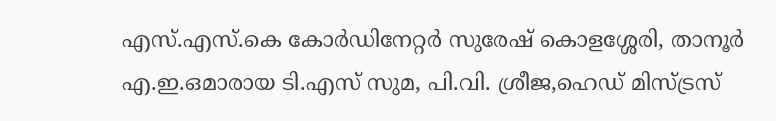എസ്.എസ്.കെ കോര്‍ഡിനേറ്റര്‍ സുരേഷ് കൊളശ്ശേരി, താനൂര്‍ എ.ഇ.ഒമാരായ ടി.എസ് സുമ, പി.വി. ശ്രീജ,ഹെഡ് മിസ്ട്രസ്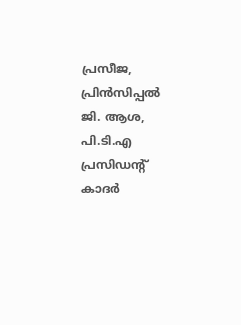പ്രസീജ, പ്രിന്‍സിപ്പല്‍ ജി. ആശ, പി.ടി.എ പ്രസിഡന്റ് കാദര്‍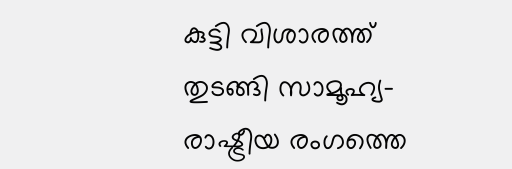കുട്ടി വിശാരത്ത് തുടങ്ങി സാമൂഹ്യ- രാഷ്ട്രീയ രംഗത്തെ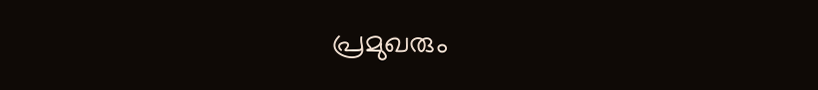പ്രമുഖരും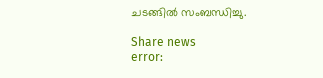ചടങ്ങില്‍ സംബന്ധിച്ചു.

Share news
error: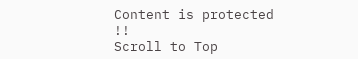Content is protected !!
Scroll to Top